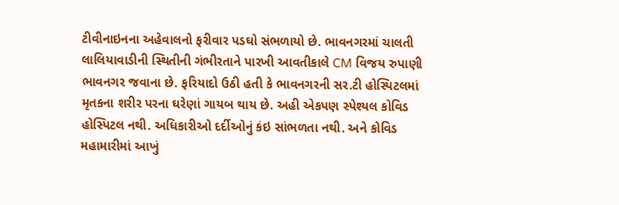ટીવીનાઇનના અહેવાલનો ફરીવાર પડઘો સંભળાયો છે. ભાવનગરમાં ચાલતી લાલિયાવાડીની સ્થિતીની ગંભીરતાને પારખી આવતીકાલે CM વિજય રુપાણી ભાવનગર જવાના છે. ફરિયાદો ઉઠી હતી કે ભાવનગરની સર.ટી હોસ્પિટલમાં મૃતકના શરીર પરના ઘરેણાં ગાયબ થાય છે. અહી એકપણ સ્પેશ્યલ કોવિડ હોસ્પિટલ નથી. અધિકારીઓ દર્દીઓનું કંઇ સાંભળતા નથી. અને કોવિડ મહામારીમાં આખું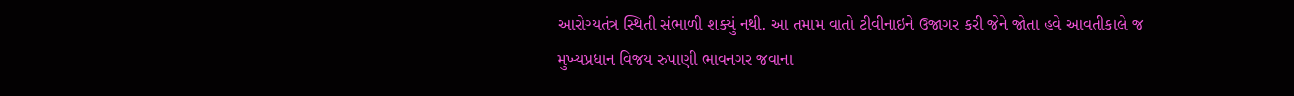આરોગ્યતંત્ર સ્થિતી સંભાળી શક્યું નથી. આ તમામ વાતો ટીવીનાઇને ઉજાગર કરી જેને જોતા હવે આવતીકાલે જ મુખ્યપ્રધાન વિજય રુપાણી ભાવનગર જવાના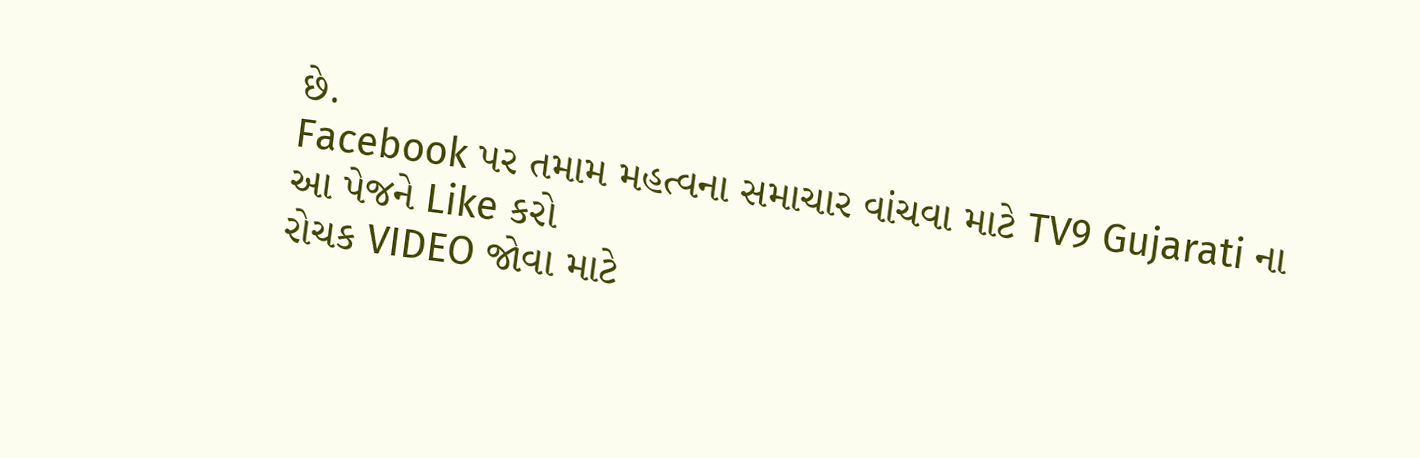છે.
Facebook પર તમામ મહત્વના સમાચાર વાંચવા માટે TV9 Gujarati ના આ પેજને Like કરો
રોચક VIDEO જોવા માટે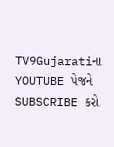TV9Gujaratiના YOUTUBE પેજને SUBSCRIBE કરો